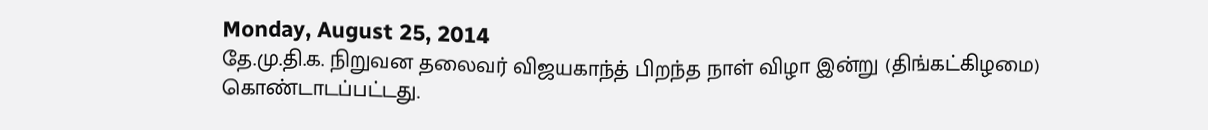Monday, August 25, 2014
தே.மு.தி.க. நிறுவன தலைவர் விஜயகாந்த் பிறந்த நாள் விழா இன்று (திங்கட்கிழமை) கொண்டாடப்பட்டது.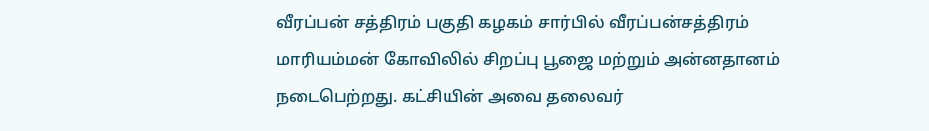வீரப்பன் சத்திரம் பகுதி கழகம் சார்பில் வீரப்பன்சத்திரம் மாரியம்மன் கோவிலில் சிறப்பு பூஜை மற்றும் அன்னதானம் நடைபெற்றது. கட்சியின் அவை தலைவர்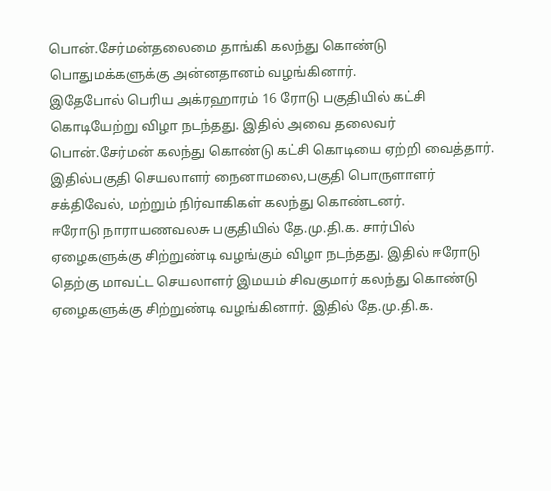பொன்.சேர்மன்தலைமை தாங்கி கலந்து கொண்டு பொதுமக்களுக்கு அன்னதானம் வழங்கினார்.
இதேபோல் பெரிய அக்ரஹாரம் 16 ரோடு பகுதியில் கட்சி கொடியேற்று விழா நடந்தது. இதில் அவை தலைவர் பொன்.சேர்மன் கலந்து கொண்டு கட்சி கொடியை ஏற்றி வைத்தார். இதில்பகுதி செயலாளர் நைனாமலை,பகுதி பொருளாளர் சக்திவேல், மற்றும் நிர்வாகிகள் கலந்து கொண்டனர்.
ஈரோடு நாராயணவலசு பகுதியில் தே.மு.தி.க. சார்பில் ஏழைகளுக்கு சிற்றுண்டி வழங்கும் விழா நடந்தது. இதில் ஈரோடு தெற்கு மாவட்ட செயலாளர் இமயம் சிவகுமார் கலந்து கொண்டு ஏழைகளுக்கு சிற்றுண்டி வழங்கினார். இதில் தே.மு.தி.க.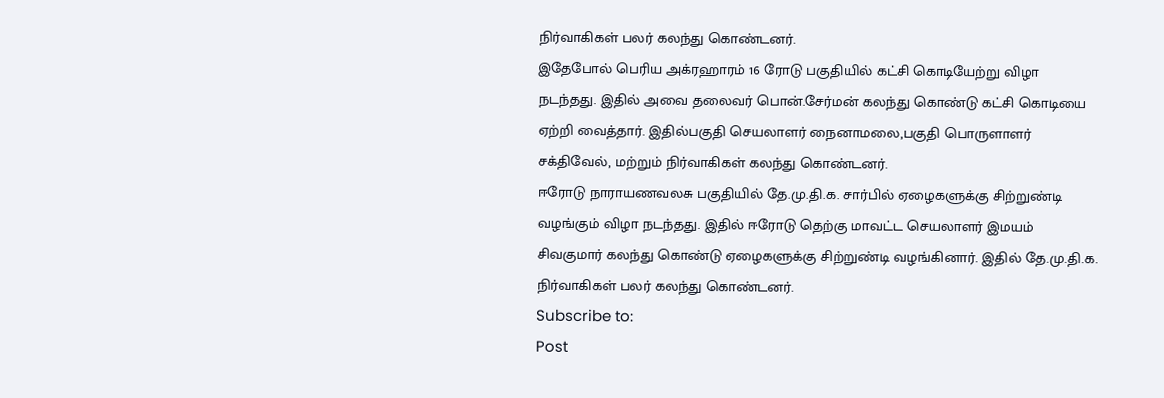நிர்வாகிகள் பலர் கலந்து கொண்டனர்.
இதேபோல் பெரிய அக்ரஹாரம் 16 ரோடு பகுதியில் கட்சி கொடியேற்று விழா நடந்தது. இதில் அவை தலைவர் பொன்.சேர்மன் கலந்து கொண்டு கட்சி கொடியை ஏற்றி வைத்தார். இதில்பகுதி செயலாளர் நைனாமலை,பகுதி பொருளாளர் சக்திவேல், மற்றும் நிர்வாகிகள் கலந்து கொண்டனர்.
ஈரோடு நாராயணவலசு பகுதியில் தே.மு.தி.க. சார்பில் ஏழைகளுக்கு சிற்றுண்டி வழங்கும் விழா நடந்தது. இதில் ஈரோடு தெற்கு மாவட்ட செயலாளர் இமயம் சிவகுமார் கலந்து கொண்டு ஏழைகளுக்கு சிற்றுண்டி வழங்கினார். இதில் தே.மு.தி.க. நிர்வாகிகள் பலர் கலந்து கொண்டனர்.
Subscribe to:
Post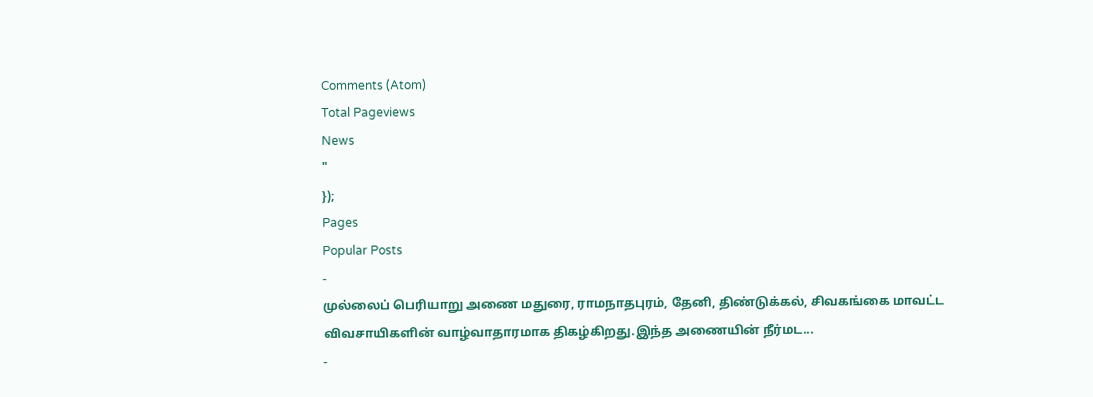Comments (Atom)
Total Pageviews
News
"
});
Pages
Popular Posts
-
முல்லைப் பெரியாறு அணை மதுரை, ராமநாதபுரம், தேனி, திண்டுக்கல், சிவகங்கை மாவட்ட விவசாயிகளின் வாழ்வாதாரமாக திகழ்கிறது.இந்த அணையின் நீர்மட...
-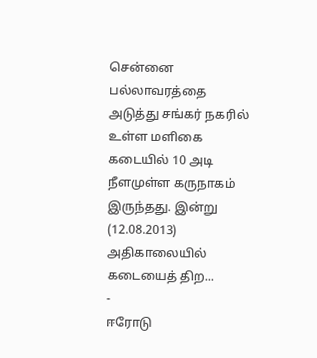சென்னை பல்லாவரத்தை அடுத்து சங்கர் நகரில் உள்ள மளிகை கடையில் 10 அடி நீளமுள்ள கருநாகம் இருந்தது. இன்று (12.08.2013) அதிகாலையில் கடையைத் திற...
-
ஈரோடு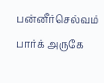பன்னீர்செல்வம் பார்க் அருகே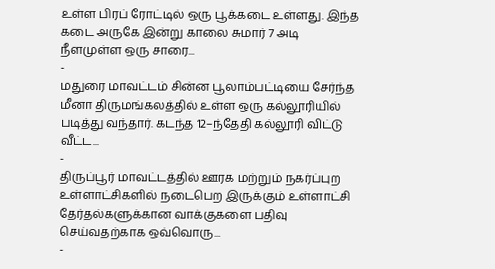உள்ள பிரப் ரோட்டில் ஒரு பூக்கடை உள்ளது. இந்த கடை அருகே இன்று காலை சுமார் 7 அடி நீளமுள்ள ஒரு சாரை...
-
மதுரை மாவட்டம் சின்ன பூலாம்பட்டியை சேர்ந்த மீனா திருமங்கலத்தில் உள்ள ஒரு கல்லூரியில் படித்து வந்தார். கடந்த 12–ந்தேதி கல்லூரி விட்டு வீட்ட...
-
திருப்பூர் மாவட்டத்தில் ஊரக மற்றும் நகர்ப்புற உள்ளாட்சிகளில் நடைபெற இருக்கும் உள்ளாட்சி தேர்தல்களுக்கான வாக்குகளை பதிவு செய்வதற்காக ஒவ்வொரு...
-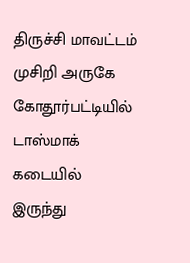திருச்சி மாவட்டம் முசிறி அருகே கோதூர்பட்டியில் டாஸ்மாக் கடையில் இருந்து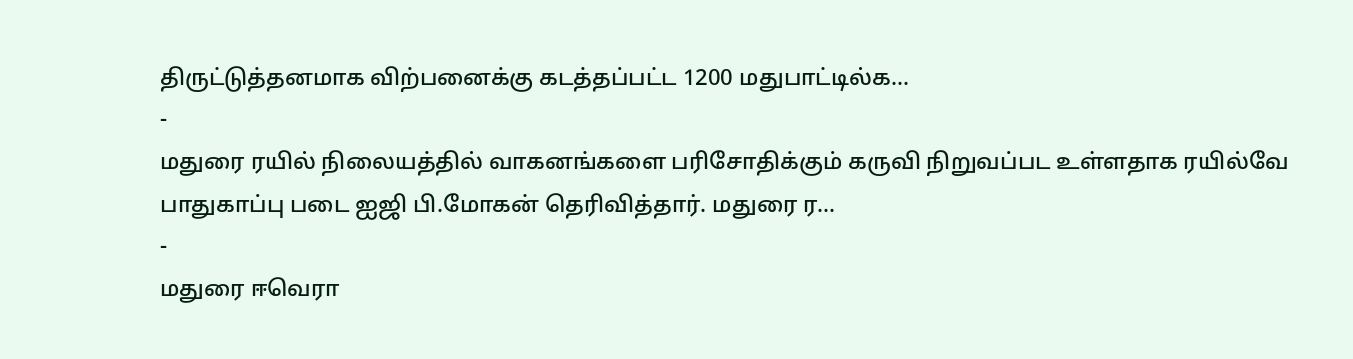திருட்டுத்தனமாக விற்பனைக்கு கடத்தப்பட்ட 1200 மதுபாட்டில்க...
-
மதுரை ரயில் நிலையத்தில் வாகனங்களை பரிசோதிக்கும் கருவி நிறுவப்பட உள்ளதாக ரயில்வே பாதுகாப்பு படை ஐஜி பி.மோகன் தெரிவித்தார். மதுரை ர...
-
மதுரை ஈவெரா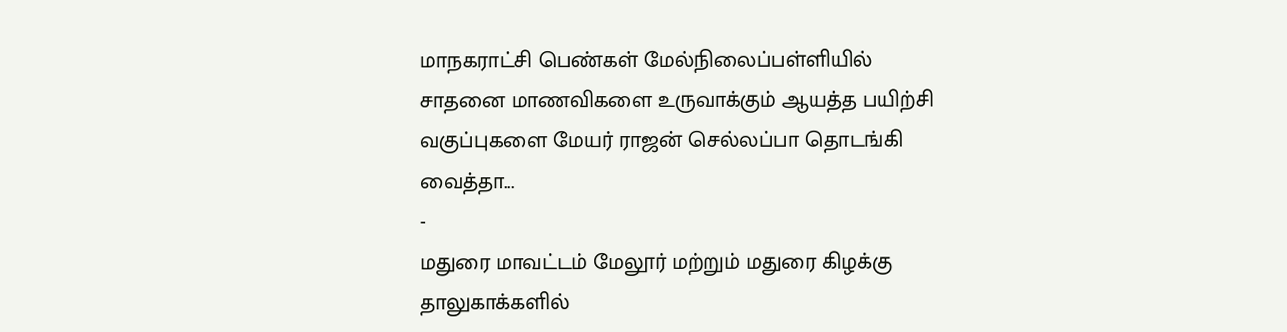மாநகராட்சி பெண்கள் மேல்நிலைப்பள்ளியில் சாதனை மாணவிகளை உருவாக்கும் ஆயத்த பயிற்சி வகுப்புகளை மேயர் ராஜன் செல்லப்பா தொடங்கி வைத்தா...
-
மதுரை மாவட்டம் மேலூர் மற்றும் மதுரை கிழக்கு தாலுகாக்களில்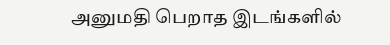அனுமதி பெறாத இடங்களில்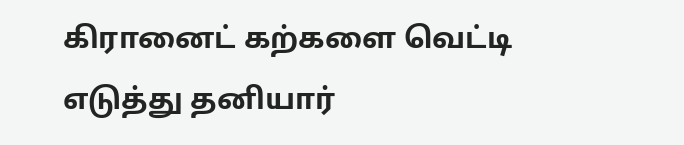கிரானைட் கற்களை வெட்டி எடுத்து தனியார்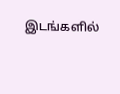இடங்களில்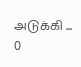அடுக்கி ...
0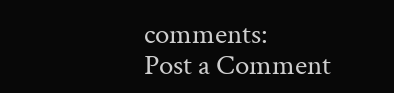comments:
Post a Comment